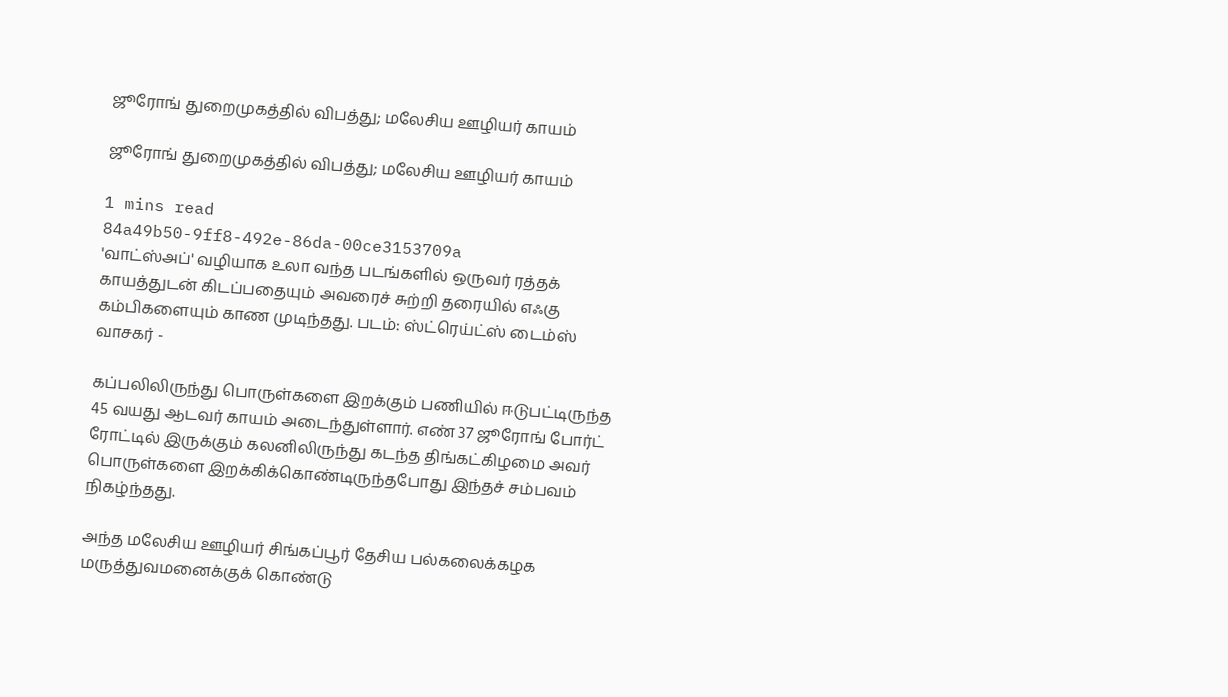ஜூரோங் துறைமுகத்தில் விபத்து; மலேசிய ஊழியர் காயம்

ஜூரோங் துறைமுகத்தில் விபத்து; மலேசிய ஊழியர் காயம்

1 mins read
84a49b50-9ff8-492e-86da-00ce3153709a
'வாட்ஸ்அப்' வழியாக உலா வந்த படங்களில் ஒருவர் ரத்தக் காயத்துடன் கிடப்பதையும் அவரைச் சுற்றி தரையில் எஃகு கம்பிகளையும் காண முடிந்தது. படம்: ஸ்ட்ரெய்ட்ஸ் டைம்ஸ் வாசகர் -

கப்பலிலிருந்து பொருள்களை இறக்கும் பணியில் ஈடுபட்டிருந்த 45 வயது ஆடவர் காயம் அடைந்துள்ளார். எண் 37 ஜூரோங் போர்ட் ரோட்டில் இருக்கும் கலனிலிருந்து கடந்த திங்கட்கிழமை அவர் பொருள்களை இறக்கிக்கொண்டிருந்தபோது இந்தச் சம்பவம் நிகழ்ந்தது.

அந்த மலேசிய ஊழியர் சிங்கப்பூர் தேசிய பல்கலைக்கழக மருத்துவமனைக்குக் கொண்டு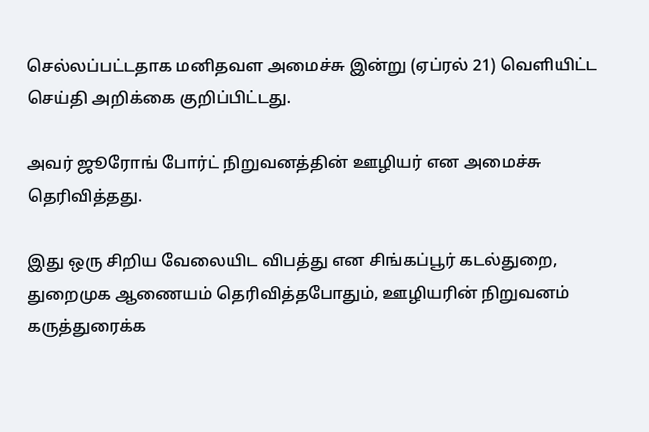செல்லப்பட்டதாக மனிதவள அமைச்சு இன்று (ஏப்ரல் 21) வெளியிட்ட செய்தி அறிக்கை குறிப்பிட்டது.

அவர் ஜூரோங் போர்ட் நிறுவனத்தின் ஊழியர் என அமைச்சு தெரிவித்தது.

இது ஒரு சிறிய வேலையிட விபத்து என சிங்கப்பூர் கடல்துறை, துறைமுக ஆணையம் தெரிவித்தபோதும், ஊழியரின் நிறுவனம் கருத்துரைக்க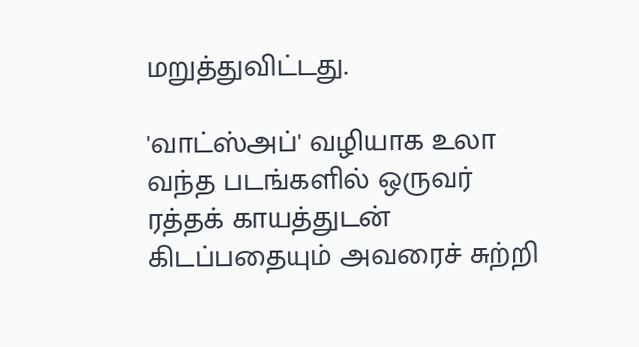மறுத்துவிட்டது.

'வாட்ஸ்அப்' வழியாக உலா வந்த படங்களில் ஒருவர் ரத்தக் காயத்துடன் கிடப்பதையும் அவரைச் சுற்றி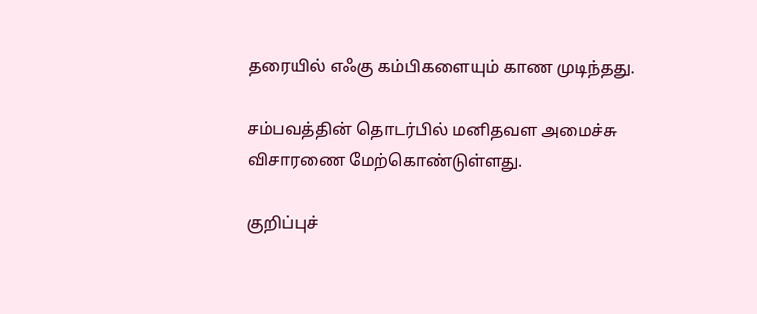தரையில் எஃகு கம்பிகளையும் காண முடிந்தது.

சம்பவத்தின் தொடர்பில் மனிதவள அமைச்சு விசாரணை மேற்கொண்டுள்ளது.

குறிப்புச்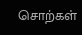சொற்கள்